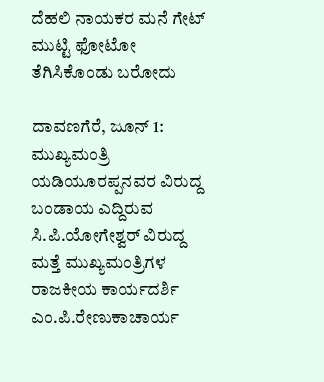ದೆಹಲಿ ನಾಯಕರ ಮನೆ ಗೇಟ್ ಮುಟ್ಟಿ ಫೋಟೋ ತೆಗಿಸಿಕೊಂಡು ಬರೋದು

ದಾವಣಗೆರೆ, ಜೂನ್ 1: ಮುಖ್ಯಮಂತ್ರಿ ಯಡಿಯೂರಪ್ಪನವರ ವಿರುದ್ದ ಬಂಡಾಯ ಎದ್ದಿರುವ ಸಿ.ಪಿ.ಯೋಗೇಶ್ವರ್ ವಿರುದ್ದ ಮತ್ತೆ ಮುಖ್ಯಮಂತ್ರಿಗಳ ರಾಜಕೀಯ ಕಾರ್ಯದರ್ಶಿ ಎಂ.ಪಿ.ರೇಣುಕಾಚಾರ್ಯ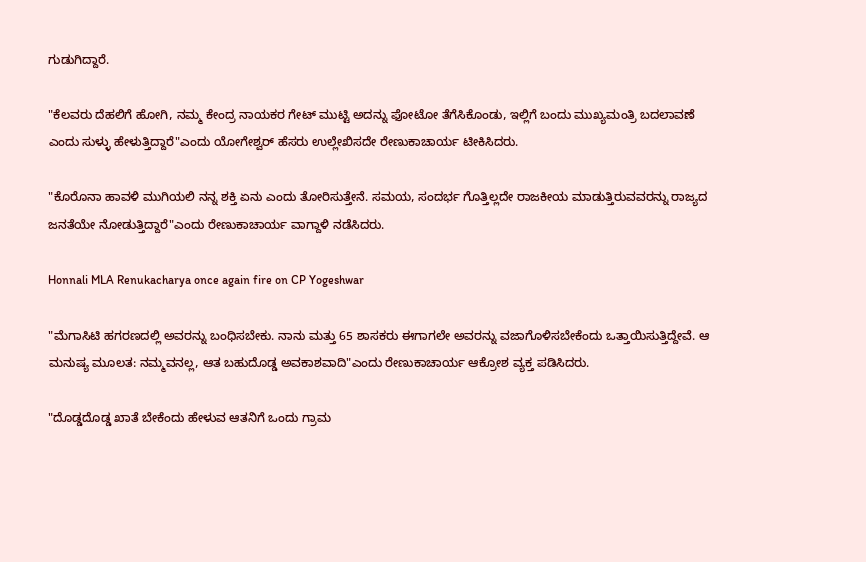ಗುಡುಗಿದ್ದಾರೆ.

"ಕೆಲವರು ದೆಹಲಿಗೆ ಹೋಗಿ, ನಮ್ಮ ಕೇಂದ್ರ ನಾಯಕರ ಗೇಟ್ ಮುಟ್ಟಿ ಅದನ್ನು ಫೋಟೋ ತೆಗೆಸಿಕೊಂಡು, ಇಲ್ಲಿಗೆ ಬಂದು ಮುಖ್ಯಮಂತ್ರಿ ಬದಲಾವಣೆ ಎಂದು ಸುಳ್ಳು ಹೇಳುತ್ತಿದ್ದಾರೆ"ಎಂದು ಯೋಗೇಶ್ವರ್ ಹೆಸರು ಉಲ್ಲೇಖಿಸದೇ ರೇಣುಕಾಚಾರ್ಯ ಟೀಕಿಸಿದರು.

"ಕೊರೊನಾ ಹಾವಳಿ ಮುಗಿಯಲಿ ನನ್ನ ಶಕ್ತಿ ಏನು ಎಂದು ತೋರಿಸುತ್ತೇನೆ. ಸಮಯ, ಸಂದರ್ಭ ಗೊತ್ತಿಲ್ಲದೇ ರಾಜಕೀಯ ಮಾಡುತ್ತಿರುವವರನ್ನು ರಾಜ್ಯದ ಜನತೆಯೇ ನೋಡುತ್ತಿದ್ದಾರೆ"ಎಂದು ರೇಣುಕಾಚಾರ್ಯ ವಾಗ್ದಾಳಿ ನಡೆಸಿದರು.

Honnali MLA Renukacharya once again fire on CP Yogeshwar

"ಮೆಗಾಸಿಟಿ ಹಗರಣದಲ್ಲಿ ಅವರನ್ನು ಬಂಧಿಸಬೇಕು. ನಾನು ಮತ್ತು 65 ಶಾಸಕರು ಈಗಾಗಲೇ ಅವರನ್ನು ವಜಾಗೊಳಿಸಬೇಕೆಂದು ಒತ್ತಾಯಿಸುತ್ತಿದ್ದೇವೆ. ಆ ಮನುಷ್ಯ ಮೂಲತ: ನಮ್ಮವನಲ್ಲ, ಆತ ಬಹುದೊಡ್ಡ ಅವಕಾಶವಾದಿ"ಎಂದು ರೇಣುಕಾಚಾರ್ಯ ಆಕ್ರೋಶ ವ್ಯಕ್ತ ಪಡಿಸಿದರು.

"ದೊಡ್ಡದೊಡ್ಡ ಖಾತೆ ಬೇಕೆಂದು ಹೇಳುವ ಆತನಿಗೆ ಒಂದು ಗ್ರಾಮ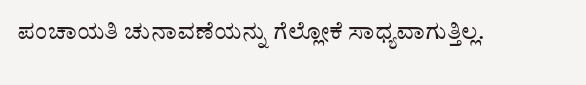ಪಂಚಾಯತಿ ಚುನಾವಣೆಯನ್ನು ಗೆಲ್ಲೋಕೆ ಸಾಧ್ಯವಾಗುತ್ತಿಲ್ಲ.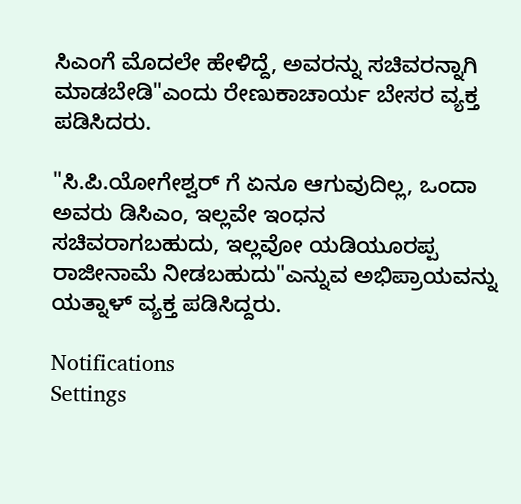ಸಿಎಂಗೆ ಮೊದಲೇ ಹೇಳಿದ್ದೆ, ಅವರನ್ನು ಸಚಿವರನ್ನಾಗಿ ಮಾಡಬೇಡಿ"ಎಂದು ರೇಣುಕಾಚಾರ್ಯ ಬೇಸರ ವ್ಯಕ್ತ ಪಡಿಸಿದರು.

"ಸಿ.ಪಿ.ಯೋಗೇಶ್ವರ್ ಗೆ ಏನೂ ಆಗುವುದಿಲ್ಲ, ಒಂದಾ ಅವರು ಡಿಸಿಎಂ, ಇಲ್ಲವೇ ಇಂಧನ ಸಚಿವರಾಗಬಹುದು, ಇಲ್ಲವೋ ಯಡಿಯೂರಪ್ಪ ರಾಜೀನಾಮೆ ನೀಡಬಹುದು"ಎನ್ನುವ ಅಭಿಪ್ರಾಯವನ್ನು ಯತ್ನಾಳ್ ವ್ಯಕ್ತ ಪಡಿಸಿದ್ದರು.

Notifications
Settings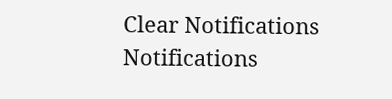Clear Notifications
Notifications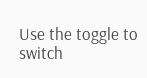Use the toggle to switch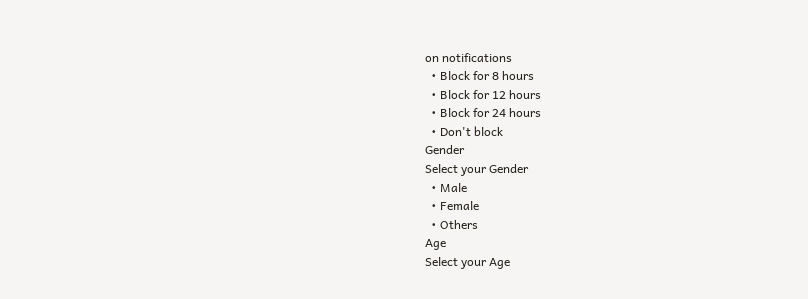on notifications
  • Block for 8 hours
  • Block for 12 hours
  • Block for 24 hours
  • Don't block
Gender
Select your Gender
  • Male
  • Female
  • Others
Age
Select your Age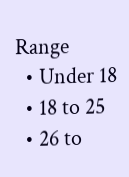Range
  • Under 18
  • 18 to 25
  • 26 to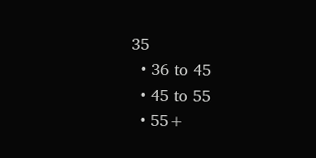35
  • 36 to 45
  • 45 to 55
  • 55+